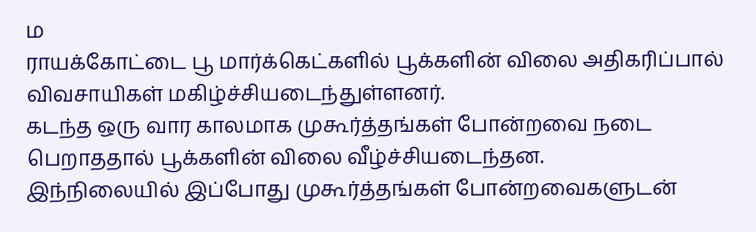ம
ராயக்கோட்டை பூ மார்க்கெட்களில் பூக்களின் விலை அதிகரிப்பால் விவசாயிகள் மகிழ்ச்சியடைந்துள்ளனர்.
கடந்த ஒரு வார காலமாக முகூர்த்தங்கள் போன்றவை நடை பெறாததால் பூக்களின் விலை வீழ்ச்சியடைந்தன.
இந்நிலையில் இப்போது முகூர்த்தங்கள் போன்றவைகளுடன்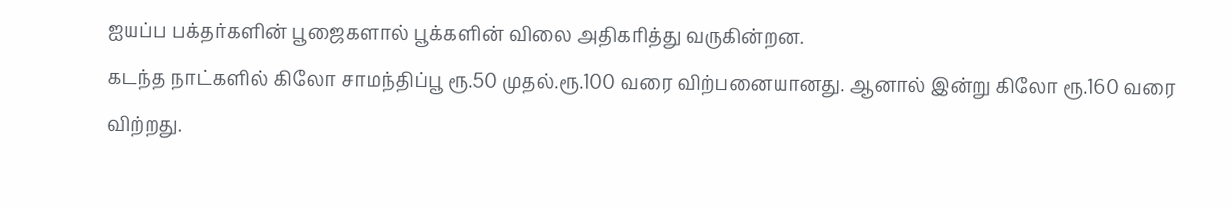ஐயப்ப பக்தர்களின் பூஜைகளால் பூக்களின் விலை அதிகரித்து வருகின்றன.
கடந்த நாட்களில் கிலோ சாமந்திப்பூ ரூ.50 முதல்.ரூ.100 வரை விற்பனையானது. ஆனால் இன்று கிலோ ரூ.160 வரை விற்றது.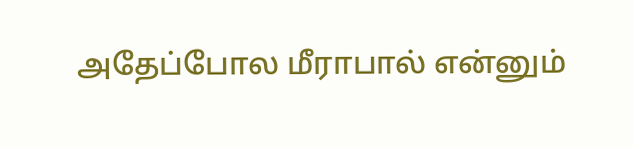அதேப்போல மீராபால் என்னும்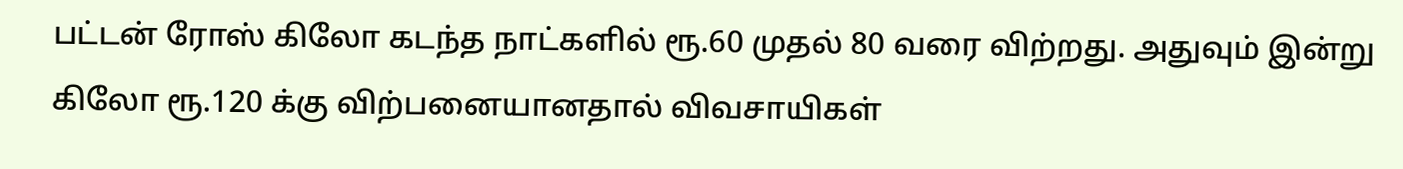பட்டன் ரோஸ் கிலோ கடந்த நாட்களில் ரூ.60 முதல் 80 வரை விற்றது. அதுவும் இன்று கிலோ ரூ.120 க்கு விற்பனையானதால் விவசாயிகள்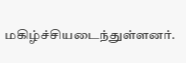மகிழ்ச்சியடைந்துள்ளனர்.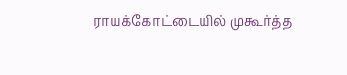ராயக்கோட்டையில் முகூர்த்த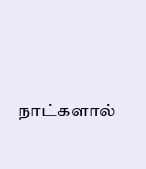நாட்களால்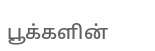பூக்களின்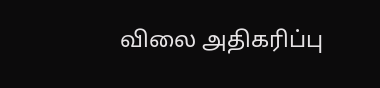விலை அதிகரிப்பு